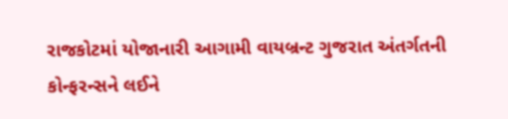રાજકોટમાં યોજાનારી આગામી વાયબ્રન્ટ ગુજરાત અંતર્ગતની કોન્ફરન્સને લઈને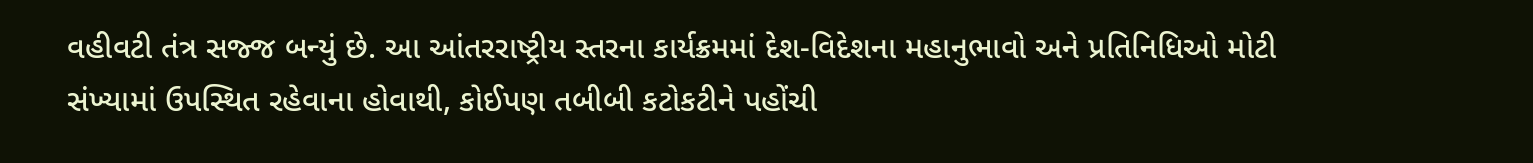વહીવટી તંત્ર સજ્જ બન્યું છે. આ આંતરરાષ્ટ્રીય સ્તરના કાર્યક્રમમાં દેશ-વિદેશના મહાનુભાવો અને પ્રતિનિધિઓ મોટી સંખ્યામાં ઉપસ્થિત રહેવાના હોવાથી, કોઈપણ તબીબી કટોકટીને પહોંચી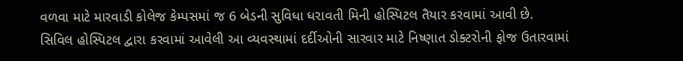વળવા માટે મારવાડી કોલેજ કેમ્પસમાં જ 6 બેડની સુવિધા ધરાવતી મિની હોસ્પિટલ તૈયાર કરવામાં આવી છે.
સિવિલ હોસ્પિટલ દ્વારા કરવામાં આવેલી આ વ્યવસ્થામાં દર્દીઓની સારવાર માટે નિષ્ણાત ડોક્ટરોની ફોજ ઉતારવામાં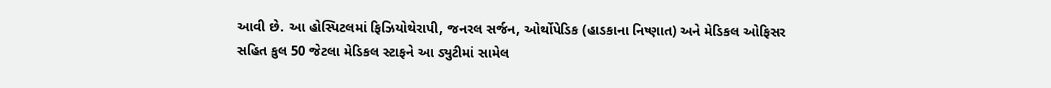આવી છે. આ હોસ્પિટલમાં ફિઝિયોથેરાપી, જનરલ સર્જન, ઓર્થોપેડિક (હાડકાના નિષ્ણાત) અને મેડિકલ ઓફિસર સહિત કુલ 50 જેટલા મેડિકલ સ્ટાફને આ ડ્યુટીમાં સામેલ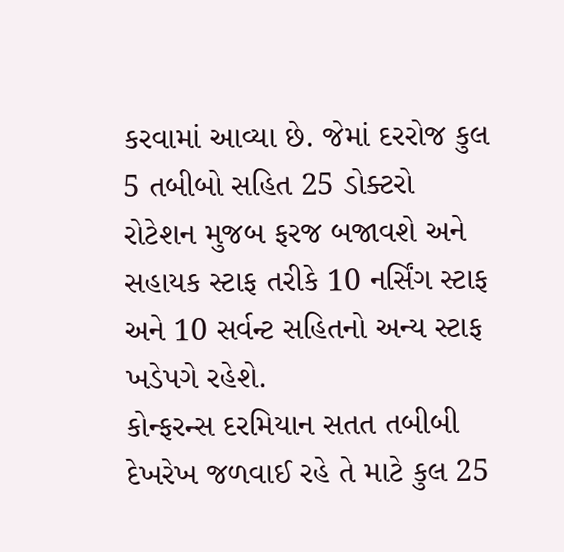કરવામાં આવ્યા છે. જેમાં દરરોજ કુલ 5 તબીબો સહિત 25 ડોક્ટરો રોટેશન મુજબ ફરજ બજાવશે અને સહાયક સ્ટાફ તરીકે 10 નર્સિંગ સ્ટાફ અને 10 સર્વન્ટ સહિતનો અન્ય સ્ટાફ ખડેપગે રહેશે.
કોન્ફરન્સ દરમિયાન સતત તબીબી દેખરેખ જળવાઈ રહે તે માટે કુલ 25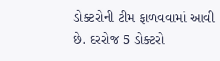ડોક્ટરોની ટીમ ફાળવવામાં આવી છે. દરરોજ 5 ડોક્ટરો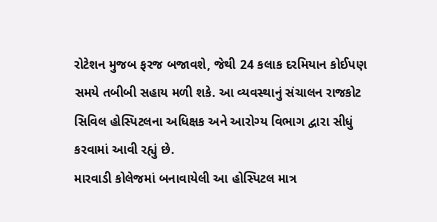રોટેશન મુજબ ફરજ બજાવશે, જેથી 24 કલાક દરમિયાન કોઈપણ સમયે તબીબી સહાય મળી શકે. આ વ્યવસ્થાનું સંચાલન રાજકોટ સિવિલ હોસ્પિટલના અધિક્ષક અને આરોગ્ય વિભાગ દ્વારા સીધું કરવામાં આવી રહ્યું છે.
મારવાડી કોલેજમાં બનાવાયેલી આ હોસ્પિટલ માત્ર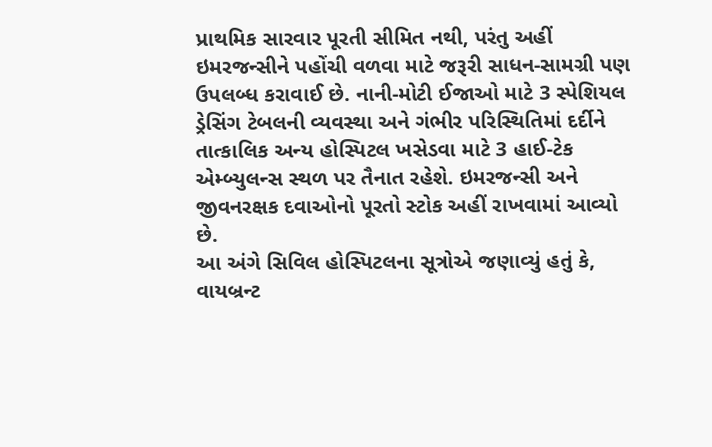પ્રાથમિક સારવાર પૂરતી સીમિત નથી, પરંતુ અહીં ઇમરજન્સીને પહોંચી વળવા માટે જરૂરી સાધન-સામગ્રી પણ ઉપલબ્ધ કરાવાઈ છે. નાની-મોટી ઈજાઓ માટે 3 સ્પેશિયલ ડ્રેસિંગ ટેબલની વ્યવસ્થા અને ગંભીર પરિસ્થિતિમાં દર્દીને તાત્કાલિક અન્ય હોસ્પિટલ ખસેડવા માટે 3 હાઈ-ટેક એમ્બ્યુલન્સ સ્થળ પર તૈનાત રહેશે. ઇમરજન્સી અને જીવનરક્ષક દવાઓનો પૂરતો સ્ટોક અહીં રાખવામાં આવ્યો છે.
આ અંગે સિવિલ હોસ્પિટલના સૂત્રોએ જણાવ્યું હતું કે, વાયબ્રન્ટ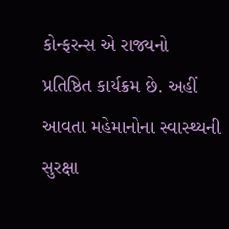કોન્ફરન્સ એ રાજ્યનો પ્રતિષ્ઠિત કાર્યક્રમ છે. અહીં આવતા મહેમાનોના સ્વાસ્થ્યની સુરક્ષા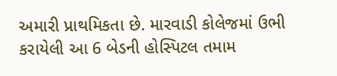અમારી પ્રાથમિકતા છે. મારવાડી કોલેજમાં ઉભી કરાયેલી આ 6 બેડની હોસ્પિટલ તમામ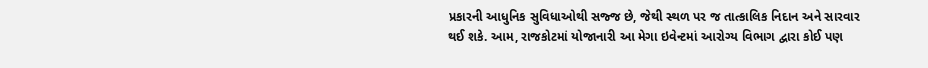પ્રકારની આધુનિક સુવિધાઓથી સજ્જ છે, જેથી સ્થળ પર જ તાત્કાલિક નિદાન અને સારવાર થઈ શકે. આમ, રાજકોટમાં યોજાનારી આ મેગા ઇવેન્ટમાં આરોગ્ય વિભાગ દ્વારા કોઈ પણ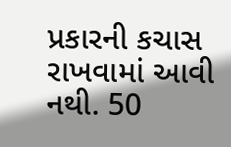પ્રકારની કચાસ રાખવામાં આવી નથી. 50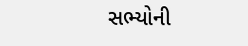સભ્યોની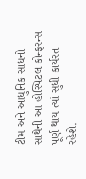ટીમ અને આધુનિક સાધનો સાથેની આ હોસ્પિટલ કોન્ફરન્સ પૂર્ણ થાય ત્યાં સુધી કાર્યરત રહેશે.